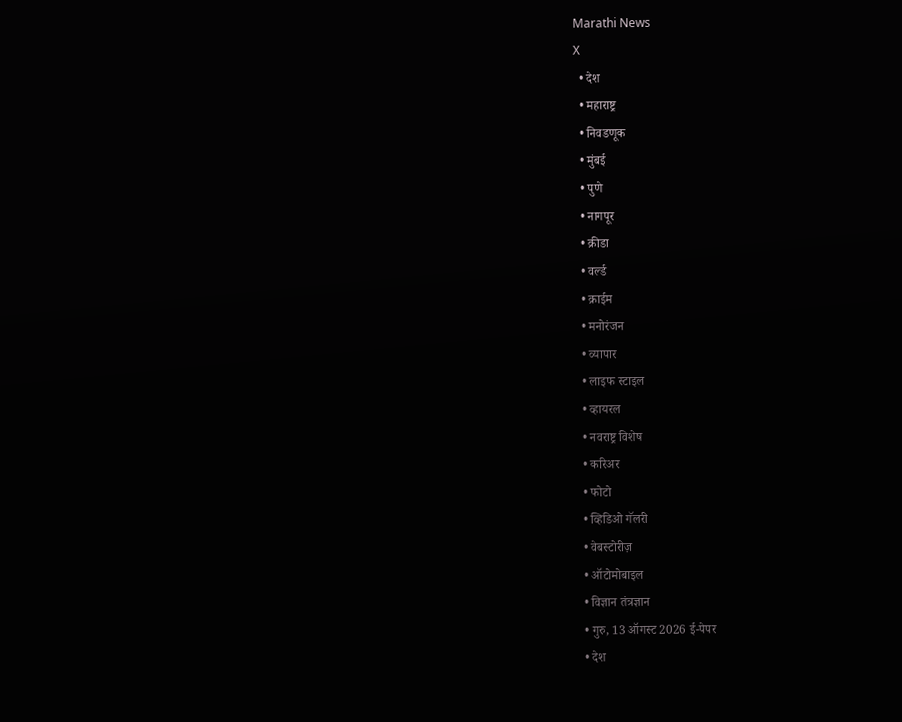Marathi News
X
  • देश
  • महाराष्ट्र
  • निवडणूक
  • मुंबई
  • पुणे
  • नागपूर
  • क्रीडा
  • वर्ल्ड
  • क्राईम
  • मनोरंजन
  • व्यापार
  • लाइफ स्टाइल
  • व्हायरल
  • नवराष्ट्र विशेष
  • करिअर
  • फोटो
  • व्हिडिओ गॅलरी
  • वेबस्टोरीज़
  • ऑटोमोबाइल
  • विज्ञान तंत्रज्ञान
  • गुरु, 13 ऑगस्ट 2026 ई-पेपर
  • देश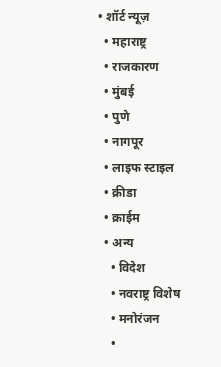• शॉर्ट न्यूज़
  • महाराष्ट्र
  • राजकारण
  • मुंबई
  • पुणे
  • नागपूर
  • लाइफ स्टाइल
  • क्रीडा
  • क्राईम
  • अन्य
    • विदेश
    • नवराष्ट्र विशेष
    • मनोरंजन
    •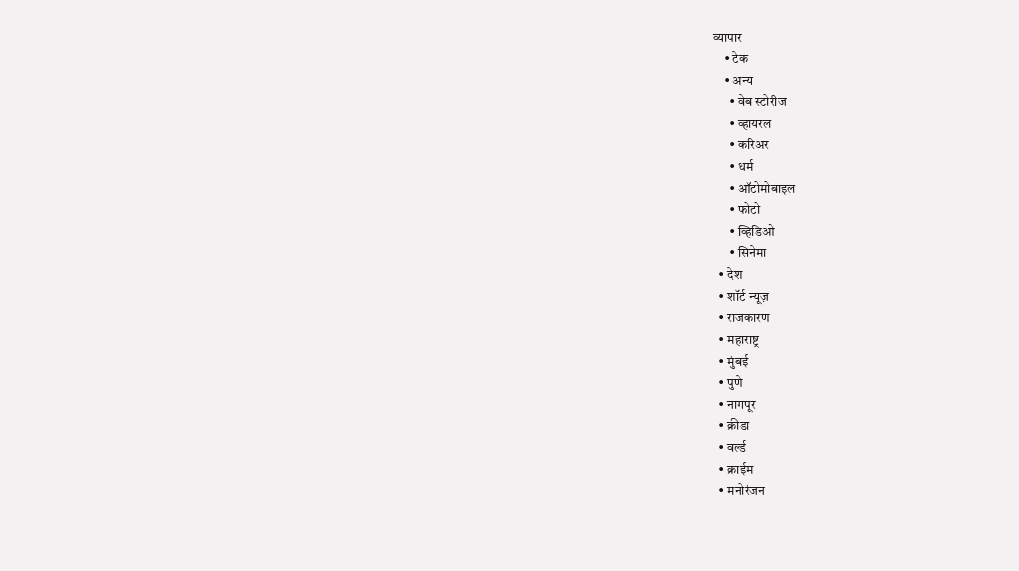व्यापार
    • टेक
    • अन्य
      • वेब स्टोरीज
      • व्हायरल
      • करिअर
      • धर्म
      • ऑटोमोबाइल
      • फोटो
      • व्हिडिओ
      • सिनेमा
  • देश
  • शॉर्ट न्यूज़
  • राजकारण
  • महाराष्ट्र
  • मुंबई
  • पुणे
  • नागपूर
  • क्रीडा
  • वर्ल्ड
  • क्राईम
  • मनोरंजन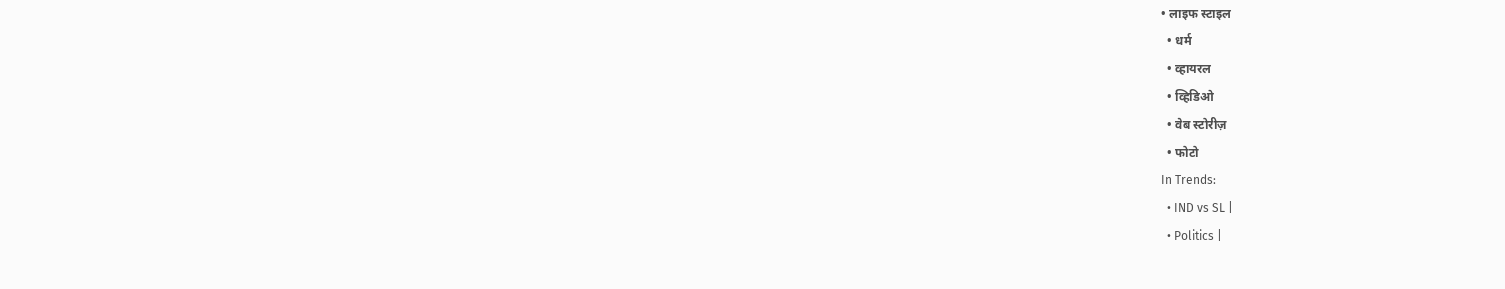• लाइफ स्टाइल
  • धर्म
  • व्हायरल
  • व्हिडिओ
  • वेब स्टोरीज़
  • फोटो
In Trends:
  • IND vs SL |
  • Politics |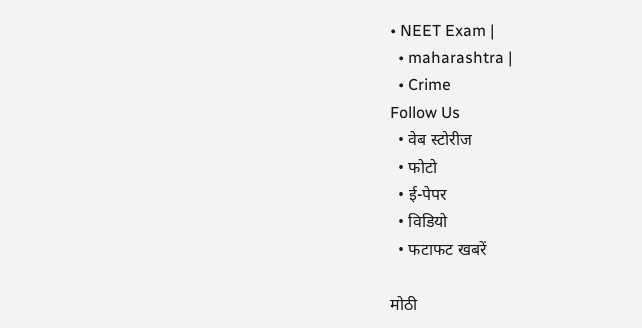• NEET Exam |
  • maharashtra |
  • Crime
Follow Us
  • वेब स्टोरीज
  • फोटो
  • ई-पेपर
  • विडियो
  • फटाफट खबरें

मोठी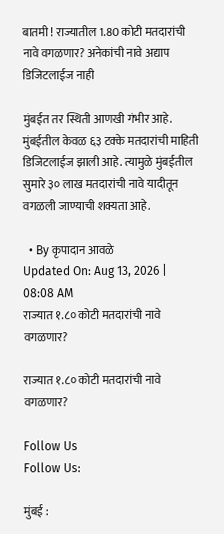बातमी ! राज्यातील 1.80 कोटी मतदारांची नावे वगळणार? अनेकांची नावे अद्याप डिजिटलाईज नाही

मुंबईत तर स्थिती आणखी गंभीर आहे. मुंबईतील केवळ ६३ टक्के मतदारांची माहिती डिजिटलाईज झाली आहे. त्यामुळे मुंबईतील सुमारे ३० लाख मतदारांची नावे यादीतून वगळली जाण्याची शक्यता आहे.

  • By कृपादान आवळे
Updated On: Aug 13, 2026 | 08:08 AM
राज्यात १.८० कोटी मतदारांची नावे वगळणार?

राज्यात १.८० कोटी मतदारांची नावे वगळणार?

Follow Us
Follow Us:

मुंबई :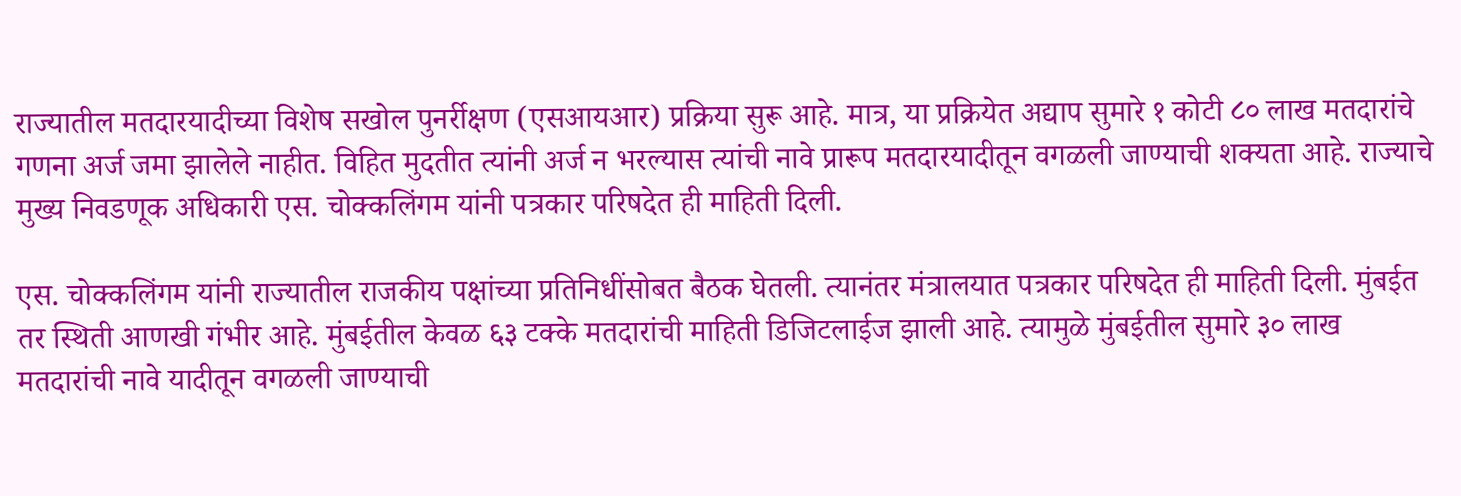राज्यातील मतदारयादीच्या विशेष सखोल पुनर्रीक्षण (एसआयआर) प्रक्रिया सुरू आहे. मात्र, या प्रक्रियेत अद्याप सुमारे १ कोटी ८० लाख मतदारांचे गणना अर्ज जमा झालेले नाहीत. विहित मुदतीत त्यांनी अर्ज न भरल्यास त्यांची नावे प्रारूप मतदारयादीतून वगळली जाण्याची शक्यता आहे. राज्याचे मुख्य निवडणूक अधिकारी एस. चोक्कलिंगम यांनी पत्रकार परिषदेत ही माहिती दिली.

एस. चोक्कलिंगम यांनी राज्यातील राजकीय पक्षांच्या प्रतिनिधींसोबत बैठक घेतली. त्यानंतर मंत्रालयात पत्रकार परिषदेत ही माहिती दिली. मुंबईत तर स्थिती आणखी गंभीर आहे. मुंबईतील केवळ ६३ टक्के मतदारांची माहिती डिजिटलाईज झाली आहे. त्यामुळे मुंबईतील सुमारे ३० लाख मतदारांची नावे यादीतून वगळली जाण्याची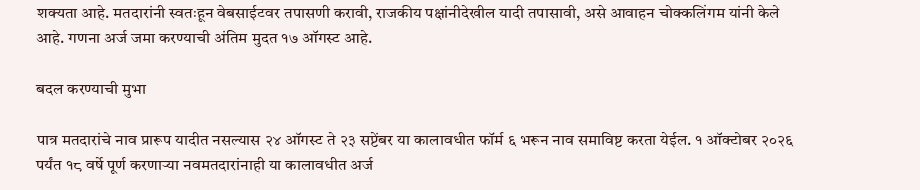शक्यता आहे. मतदारांनी स्वतःहून वेबसाईटवर तपासणी करावी, राजकीय पक्षांनीदेखील यादी तपासावी, असे आवाहन चोक्कलिंगम यांनी केले आहे. गणना अर्ज जमा करण्याची अंतिम मुदत १७ ऑगस्ट आहे.

बदल करण्याची मुभा

पात्र मतदारांचे नाव प्रारूप यादीत नसल्यास २४ ऑगस्ट ते २३ सप्टेंबर या कालावधीत फॉर्म ६ भरून नाव समाविष्ट करता येईल. १ ऑक्टोबर २०२६ पर्यंत १८ वर्षे पूर्ण करणाऱ्या नवमतदारांनाही या कालावधीत अर्ज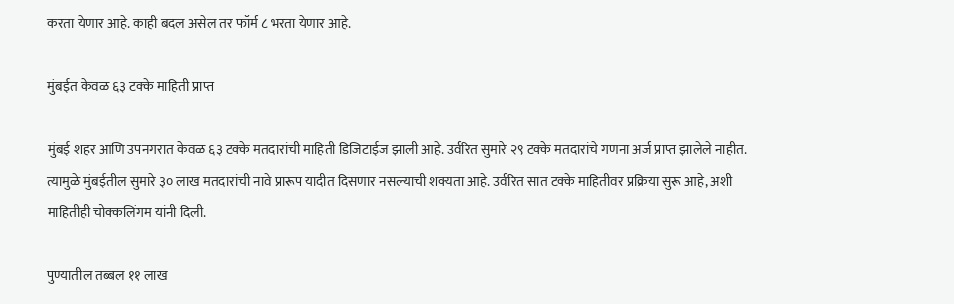करता येणार आहे. काही बदल असेल तर फॉर्म ८ भरता येणार आहे.

मुंबईत केवळ ६३ टक्के माहिती प्राप्त

मुंबई शहर आणि उपनगरात केवळ ६३ टक्के मतदारांची माहिती डिजिटाईज झाली आहे. उर्वरित सुमारे २९ टक्के मतदारांचे गणना अर्ज प्राप्त झालेले नाहीत. त्यामुळे मुंबईतील सुमारे ३० लाख मतदारांची नावे प्रारूप यादीत दिसणार नसल्याची शक्यता आहे. उर्वरित सात टक्के माहितीवर प्रक्रिया सुरू आहे, अशी माहितीही चोक्कलिंगम यांनी दिली.

पुण्यातील तब्बल ११ लाख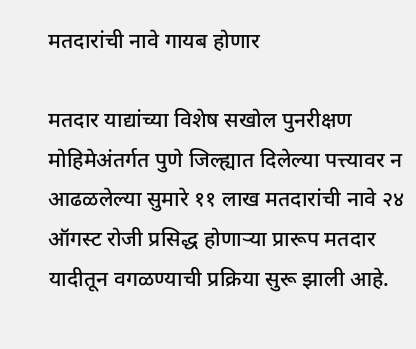मतदारांची नावे गायब होणार

मतदार याद्यांच्या विशेष सखोल पुनरीक्षण मोहिमेअंतर्गत पुणे जिल्ह्यात दिलेल्या पत्त्यावर न आढळलेल्या सुमारे ११ लाख मतदारांची नावे २४ ऑगस्ट रोजी प्रसिद्ध होणाऱ्या प्रारूप मतदार यादीतून वगळण्याची प्रक्रिया सुरू झाली आहे.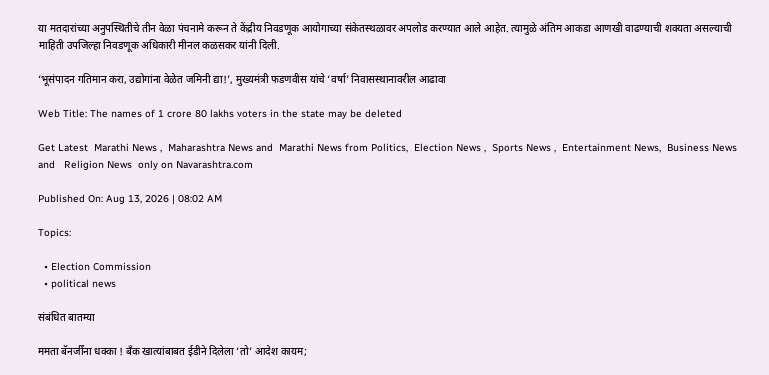या मतदारांच्या अनुपस्थितीचे तीन वेळा पंचनामे करून ते केंद्रीय निवडणूक आयोगाच्या संकेतस्थळावर अपलोड करण्यात आले आहेत. त्यामुळे अंतिम आकडा आणखी वाढण्याची शक्यता असल्याची माहिती उपजिल्हा निवडणूक अधिकारी मीनल कळसकर यांनी दिली.

‘भूसंपादन गतिमान करा, उद्योगांना वेळेत जमिनी द्या!’, मुख्यमंत्री फडणवीस यांचे ‘वर्षा’ निवासस्थानावरील आढावा

Web Title: The names of 1 crore 80 lakhs voters in the state may be deleted

Get Latest  Marathi News ,  Maharashtra News and  Marathi News from Politics,  Election News ,  Sports News ,  Entertainment News,  Business News and   Religion News  only on Navarashtra.com

Published On: Aug 13, 2026 | 08:02 AM

Topics:

  • Election Commission
  • political news

संबंधित बातम्या

ममता बॅनर्जींना धक्का ! बँक खात्यांबाबत ईडीने दिलेला ‘तो’ आदेश कायम;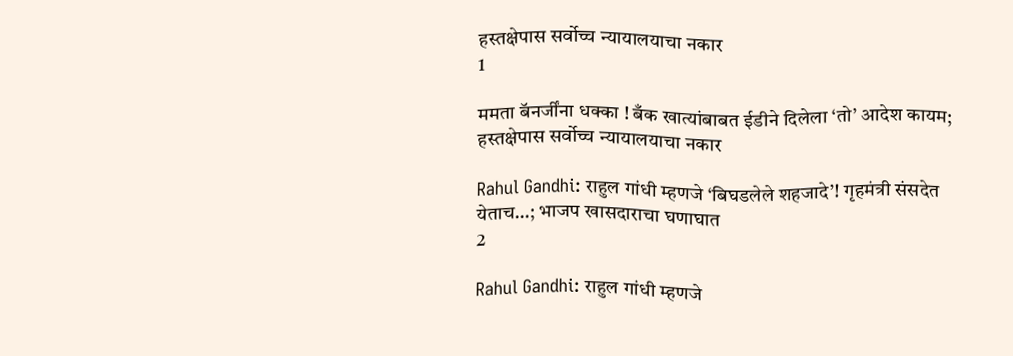हस्तक्षेपास सर्वोच्च न्यायालयाचा नकार
1

ममता बॅनर्जींना धक्का ! बँक खात्यांबाबत ईडीने दिलेला ‘तो’ आदेश कायम; हस्तक्षेपास सर्वोच्च न्यायालयाचा नकार

Rahul Gandhi: राहुल गांधी म्हणजे ‘बिघडलेले शहजादे’! गृहमंत्री संसदेत येताच…; भाजप खासदाराचा घणाघात
2

Rahul Gandhi: राहुल गांधी म्हणजे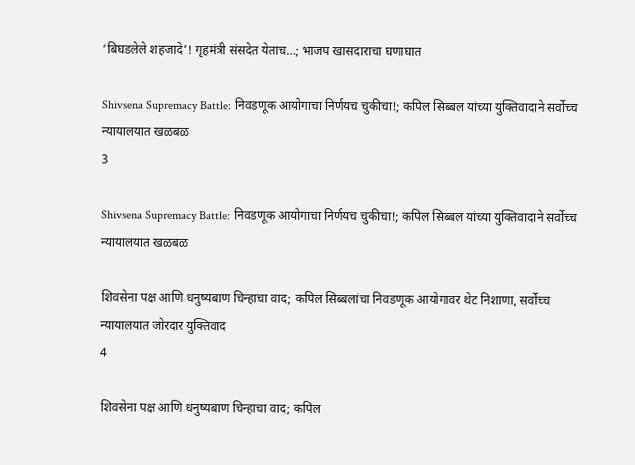‘बिघडलेले शहजादे’! गृहमंत्री संसदेत येताच…; भाजप खासदाराचा घणाघात

Shivsena Supremacy Battle: निवडणूक आयोगाचा निर्णयच चुकीचा!; कपिल सिब्बल यांच्या युक्तिवादाने सर्वोच्च न्यायालयात खळबळ
3

Shivsena Supremacy Battle: निवडणूक आयोगाचा निर्णयच चुकीचा!; कपिल सिब्बल यांच्या युक्तिवादाने सर्वोच्च न्यायालयात खळबळ

शिवसेना पक्ष आणि धनुष्यबाण चिन्हाचा वाद; कपिल सिब्बलांचा निवडणूक आयोगावर थेट निशाणा, सर्वोच्च न्यायालयात जोरदार युक्तिवाद
4

शिवसेना पक्ष आणि धनुष्यबाण चिन्हाचा वाद; कपिल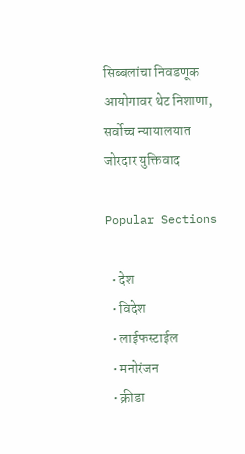सिब्बलांचा निवडणूक आयोगावर थेट निशाणा, सर्वोच्च न्यायालयात जोरदार युक्तिवाद

Popular Sections

  • देश
  • विदेश
  • लाईफस्टाईल
  • मनोरंजन
  • क्रीडा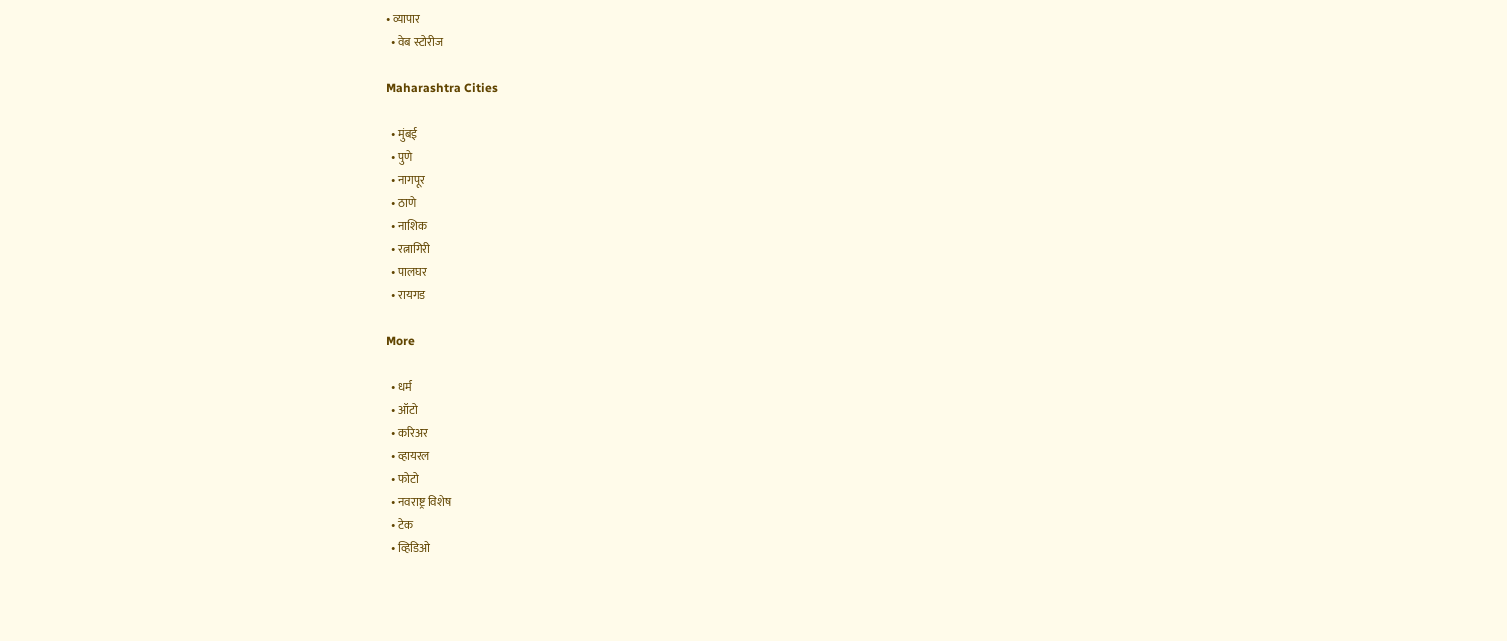• व्यापार
  • वेब स्टोरीज

Maharashtra Cities

  • मुंबई
  • पुणे
  • नागपूर
  • ठाणे
  • नाशिक
  • रत्नागिरी
  • पालघर
  • रायगड

More

  • धर्म
  • ऑटो
  • करिअर
  • व्हायरल
  • फोटो
  • नवराष्ट्र विशेष
  • टेक
  • व्हिडिओ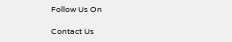Follow Us On

Contact Us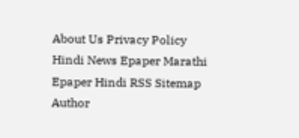About Us Privacy Policy
Hindi News Epaper Marathi Epaper Hindi RSS Sitemap Author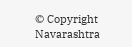© Copyright Navarashtra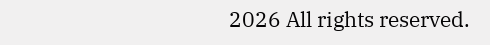2026 All rights reserved.